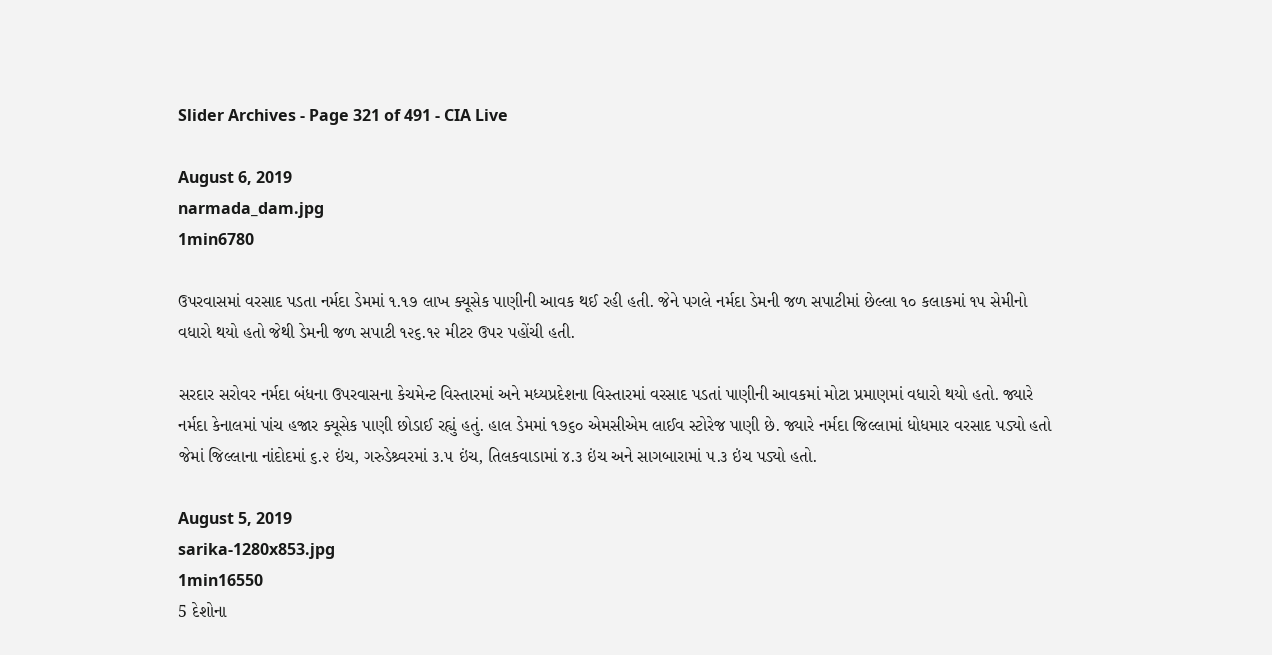Slider Archives - Page 321 of 491 - CIA Live

August 6, 2019
narmada_dam.jpg
1min6780

ઉપરવાસમાં વરસાદ પડતા નર્મદા ડેમમાં ૧.૧૭ લાખ ક્યૂસેક પાણીની આવક થઈ રહી હતી. જેને પગલે નર્મદા ડેમની જળ સપાટીમાં છેલ્લા ૧૦ કલાકમાં ૧૫ સેમીનો વધારો થયો હતો જેથી ડેમની જળ સપાટી ૧૨૬.૧૨ મીટર ઉપર પહોંચી હતી.

સરદાર સરોવર નર્મદા બંધના ઉપરવાસના કેચમેન્ટ વિસ્તારમાં અને મધ્યપ્રદેશના વિસ્તારમાં વરસાદ પડતાં પાણીની આવકમાં મોટા પ્રમાણમાં વધારો થયો હતો. જ્યારે નર્મદા કેનાલમાં પાંચ હજાર ક્યૂસેક પાણી છોડાઈ રહ્યું હતું. હાલ ડેમમાં ૧૭૬૦ એમસીએમ લાઈવ સ્ટોરેજ પાણી છે. જ્યારે નર્મદા જિલ્લામાં ધોધમાર વરસાદ પડ્યો હતો જેમાં જિલ્લાના નાંદોદમાં ૬.૨ ઇંચ, ગરુડેશ્ર્વરમાં ૩.૫ ઇંચ, તિલકવાડામાં ૪.૩ ઇંચ અને સાગબારામાં ૫.૩ ઇંચ પડ્યો હતો.

August 5, 2019
sarika-1280x853.jpg
1min16550
5 દેશોના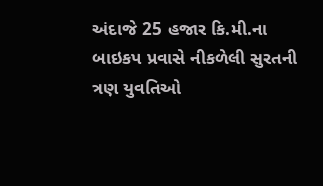અંદાજે 25 હજાર કિ.મી.ના બાઇકપ પ્રવાસે નીકળેલી સુરતની ત્રણ યુવતિઓ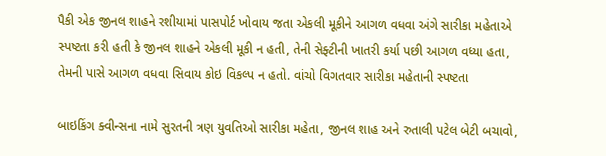પૈકી એક જીનલ શાહને રશીયામાં પાસપોર્ટ ખોવાય જતા એકલી મૂકીને આગળ વધવા અંગે સારીકા મહેતાએ સ્પષ્ટતા કરી હતી કે જીનલ શાહને એકલી મૂકી ન હતી, તેની સેફ્ટીની ખાતરી કર્યા પછી આગળ વધ્યા હતા, તેમની પાસે આગળ વધવા સિવાય કોઇ વિકલ્પ ન હતો. વાંચો વિગતવાર સારીકા મહેતાની સ્પષ્ટતા

બાઇકિંગ ક્વીન્સના નામે સુરતની ત્રણ યુવતિઓ સારીકા મહેતા, જીનલ શાહ અને રુતાલી પટેલ બેટી બચાવો,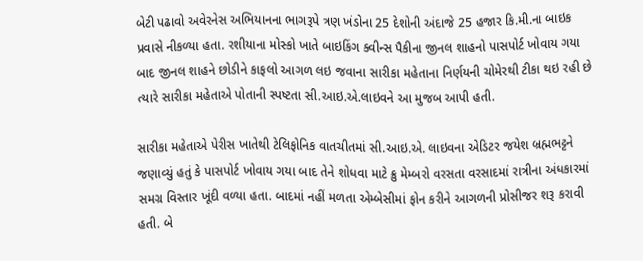બેટી પઢાવો અવેરનેસ અભિયાનના ભાગરૂપે ત્રણ ખંડોના 25 દેશોની અંદાજે 25 હજાર કિ.મી.ના બાઇક પ્રવાસે નીકળ્યા હતા. રશીયાના મોસ્કો ખાતે બાઇકિંગ ક્વીન્સ પૈકીના જીનલ શાહનો પાસપોર્ટ ખોવાય ગયા બાદ જીનલ શાહને છોડીને કાફલો આગળ લઇ જવાના સારીકા મહેતાના નિર્ણયની ચોમેરથી ટીકા થઇ રહી છે ત્યારે સારીકા મહેતાએ પોતાની સ્પષ્ટતા સી.આઇ.એ.લાઇવને આ મુજબ આપી હતી.

સારીકા મહેતાએ પેરીસ ખાતેથી ટેલિફોનિક વાતચીતમાં સી.આઇ.એ. લાઇવના એડિટર જયેશ બ્રહ્મભટ્ટને જણાવ્યું હતું કે પાસપોર્ટ ખોવાય ગયા બાદ તેને શોધવા માટે ક્રુ મેમ્બરો વરસતા વરસાદમાં રાત્રીના અંધકારમાં સમગ્ર વિસ્તાર ખૂંદી વળ્યા હતા. બાદમાં નહીં મળતા એમ્બેસીમાં ફોન કરીને આગળની પ્રોસીજર શરૂ કરાવી હતી. બે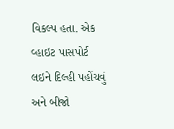વિકલ્પ હતા. એક વ્હાઇટ પાસપોર્ટ લઇને દિલ્હી પહોંચવું અને બીજો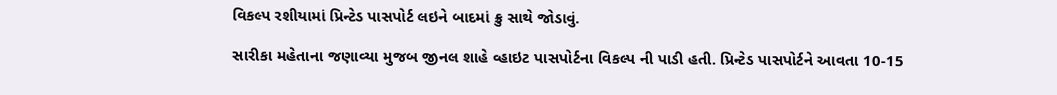વિકલ્પ રશીયામાં પ્રિન્ટેડ પાસપોર્ટ લઇને બાદમાં ક્રુ સાથે જોડાવું.

સારીકા મહેતાના જણાવ્યા મુજબ જીનલ શાહે વ્હાઇટ પાસપોર્ટના વિકલ્પ ની પાડી હતી. પ્રિન્ટેડ પાસપોર્ટને આવતા 10-15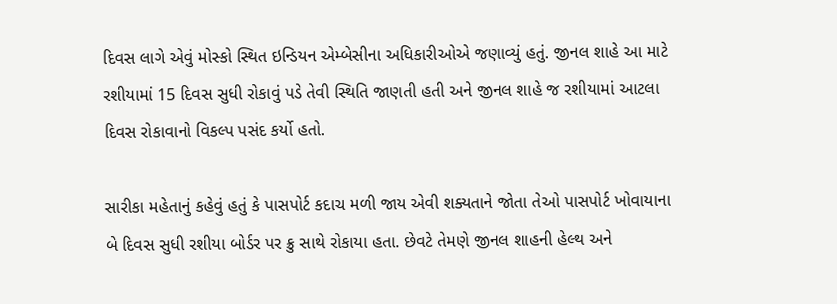દિવસ લાગે એવું મોસ્કો સ્થિત ઇન્ડિયન એમ્બેસીના અધિકારીઓએ જણાવ્યું હતું. જીનલ શાહે આ માટે રશીયામાં 15 દિવસ સુધી રોકાવું પડે તેવી સ્થિતિ જાણતી હતી અને જીનલ શાહે જ રશીયામાં આટલા દિવસ રોકાવાનો વિકલ્પ પસંદ કર્યો હતો.

સારીકા મહેતાનું કહેવું હતું કે પાસપોર્ટ કદાચ મળી જાય એવી શક્યતાને જોતા તેઓ પાસપોર્ટ ખોવાયાના બે દિવસ સુધી રશીયા બોર્ડર પર ક્રુ સાથે રોકાયા હતા. છેવટે તેમણે જીનલ શાહની હેલ્થ અને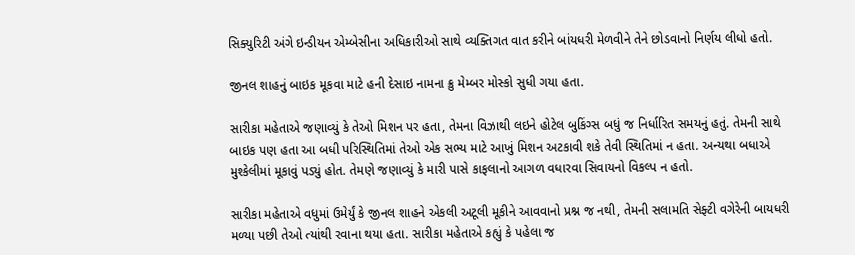સિક્યુરિટી અંગે ઇન્ડીયન એમ્બેસીના અધિકારીઓ સાથે વ્યક્તિગત વાત કરીને બાંયધરી મેળવીને તેને છોડવાનો નિર્ણય લીધો હતો.

જીનલ શાહનું બાઇક મૂકવા માટે હની દેસાઇ નામના ક્રુ મેમ્બર મોસ્કો સુધી ગયા હતા.

સારીકા મહેતાએ જણાવ્યું કે તેઓ મિશન પર હતા, તેમના વિઝાથી લઇને હોટેલ બુકિંગ્સ બધું જ નિર્ધારિત સમયનું હતું. તેમની સાથે બાઇક પણ હતા આ બધી પરિસ્થિતિમાં તેઓ એક સભ્ય માટે આખું મિશન અટકાવી શકે તેવી સ્થિતિમાં ન હતા. અન્યથા બધાએ મુશ્કેલીમાં મૂકાવું પડ્યું હોત. તેમણે જણાવ્યું કે મારી પાસે કાફલાનો આગળ વધારવા સિવાયનો વિકલ્પ ન હતો.

સારીકા મહેતાએ વધુમાં ઉમેર્યું કે જીનલ શાહને એકલી અટૂલી મૂકીને આવવાનો પ્રશ્ન જ નથી, તેમની સલામતિ સેફ્ટી વગેરેની બાયધરી મળ્યા પછી તેઓ ત્યાંથી રવાના થયા હતા. સારીકા મહેતાએ કહ્યું કે પહેલા જ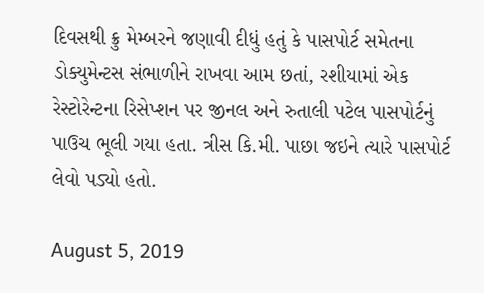દિવસથી ક્રુ મેમ્બરને જણાવી દીધું હતું કે પાસપોર્ટ સમેતના ડોક્યુમેન્ટસ સંભાળીને રાખવા આમ છતાં, રશીયામાં એક રેસ્ટોરેન્ટના રિસેપ્શન પર જીનલ અને રુતાલી પટેલ પાસપોર્ટનું પાઉચ ભૂલી ગયા હતા. ત્રીસ કિ.મી. પાછા જઇને ત્યારે પાસપોર્ટ લેવો પડ્યો હતો.

August 5, 2019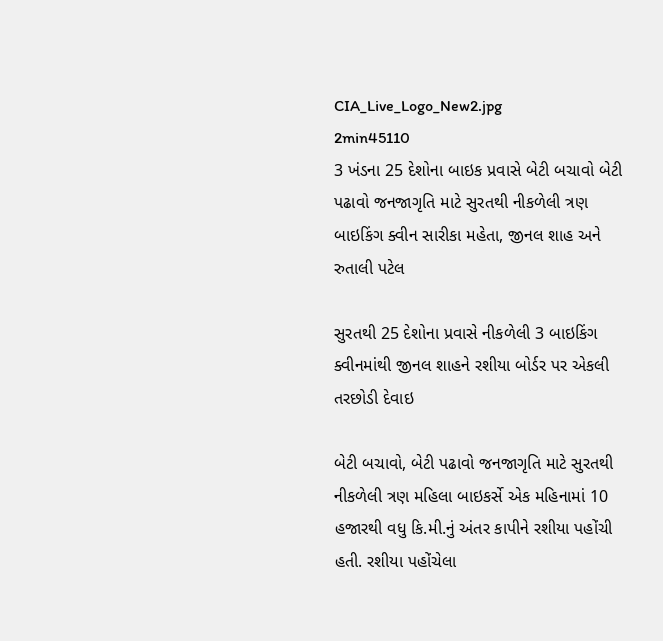CIA_Live_Logo_New2.jpg
2min45110
3 ખંડના 25 દેશોના બાઇક પ્રવાસે બેટી બચાવો બેટી પઢાવો જનજાગૃતિ માટે સુરતથી નીકળેલી ત્રણ બાઇકિંગ ક્વીન સારીકા મહેતા, જીનલ શાહ અને રુતાલી પટેલ

સુરતથી 25 દેશોના પ્રવાસે નીકળેલી 3 બાઇકિંગ ક્વીનમાંથી જીનલ શાહને રશીયા બોર્ડર પર એકલી તરછોડી દેવાઇ

બેટી બચાવો, બેટી પઢાવો જનજાગૃતિ માટે સુરતથી નીકળેલી ત્રણ મહિલા બાઇકર્સે એક મહિનામાં 10 હજારથી વધુ કિ.મી.નું અંતર કાપીને રશીયા પહોંચી હતી. રશીયા પહોંચેલા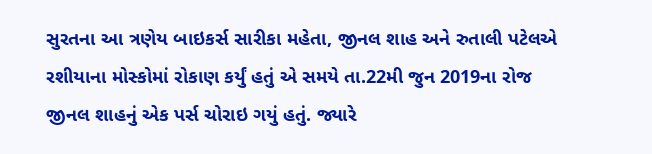સુરતના આ ત્રણેય બાઇકર્સ સારીકા મહેતા, જીનલ શાહ અને રુતાલી પટેલએ રશીયાના મોસ્કોમાં રોકાણ કર્યું હતું એ સમયે તા.22મી જુન 2019ના રોજ જીનલ શાહનું એક પર્સ ચોરાઇ ગયું હતું. જ્યારે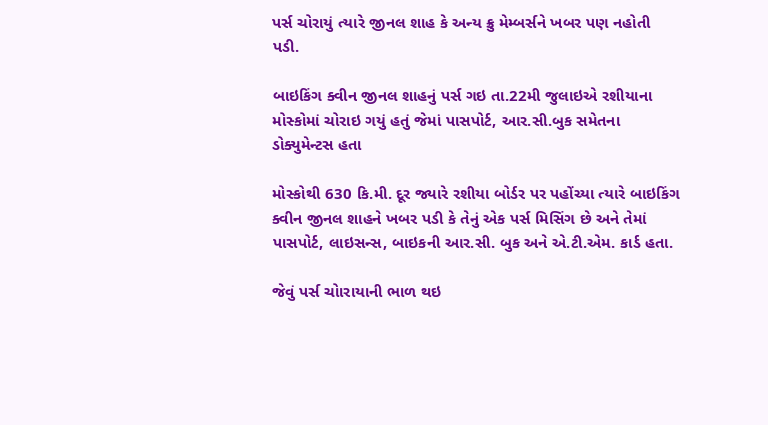પર્સ ચોરાયું ત્યારે જીનલ શાહ કે અન્ય ક્રુ મેમ્બર્સને ખબર પણ નહોતી પડી.

બાઇકિંગ ક્વીન જીનલ શાહનું પર્સ ગઇ તા.22મી જુલાઇએ રશીયાના મોસ્કોમાં ચોરાઇ ગયું હતું જેમાં પાસપોર્ટ, આર.સી.બુક સમેતના ડોક્યુમેન્ટસ હતા

મોસ્કોથી 630 કિ.મી. દૂર જ્યારે રશીયા બોર્ડર પર પહોંચ્યા ત્યારે બાઇકિંગ ક્વીન જીનલ શાહને ખબર પડી કે તેનું એક પર્સ મિસિંગ છે અને તેમાં પાસપોર્ટ, લાઇસન્સ, બાઇકની આર.સી. બુક અને એ.ટી.એમ. કાર્ડ હતા.

જેવું પર્સ ચોારાયાની ભાળ થઇ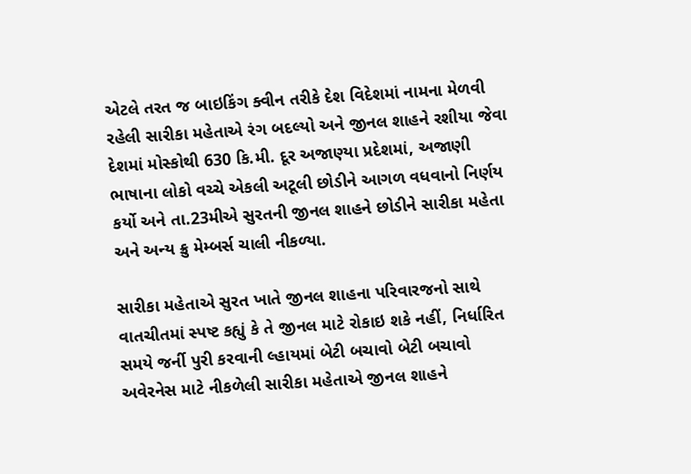એટલે તરત જ બાઇકિંગ ક્વીન તરીકે દેશ વિદેશમાં નામના મેળવી રહેલી સારીકા મહેતાએ રંગ બદલ્યો અને જીનલ શાહને રશીયા જેવા દેશમાં મોસ્કોથી 630 કિ.મી. દૂર અજાણ્યા પ્રદેશમાં, અજાણી ભાષાના લોકો વચ્ચે એકલી અટૂલી છોડીને આગળ વધવાનો નિર્ણય કર્યો અને તા.23મીએ સુરતની જીનલ શાહને છોડીને સારીકા મહેતા અને અન્ય ક્રુ મેમ્બર્સ ચાલી નીકળ્યા.

સારીકા મહેતાએ સુરત ખાતે જીનલ શાહના પરિવારજનો સાથે વાતચીતમાં સ્પષ્ટ કહ્યું કે તે જીનલ માટે રોકાઇ શકે નહીં, નિર્ધારિત સમયે જર્ની પુરી કરવાની લ્હાયમાં બેટી બચાવો બેટી બચાવો અવેરનેસ માટે નીકળેલી સારીકા મહેતાએ જીનલ શાહને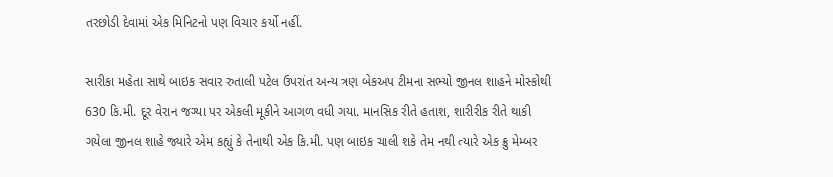તરછોડી દેવામાં એક મિનિટનો પણ વિચાર કર્યો નહીં.

સારીકા મહેતા સાથે બાઇક સવાર રુતાલી પટેલ ઉપરાંત અન્ય ત્રણ બેકઅપ ટીમના સભ્યો જીનલ શાહને મોસ્કોથી 630 કિ.મી. દૂર વેરાન જગ્યા પર એકલી મૂકીને આગળ વધી ગયા. માનસિક રીતે હતાશ, શારીરીક રીતે થાકી ગયેલા જીનલ શાહે જ્યારે એમ કહ્યું કે તેનાથી એક કિ.મી. પણ બાઇક ચાલી શકે તેમ નથી ત્યારે એક ક્રુ મેમ્બર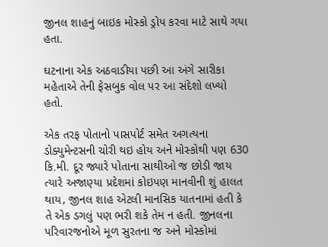જીનલ શાહનું બાઇક મોસ્કો ડ્રોપ કરવા માટે સાથે ગયા હતા.

ઘટનાના એક અઠવાડીયા પછી આ અંગે સારીકા મહેતાએ તેની ફેસબુક વોલ પર આ સંદેશો લખ્યો હતો.

એક તરફ પોતાનો પાસપોર્ટ સમેત અગત્યના ડોક્યુમેન્ટસની ચોરી થઇ હોય અને મોસ્કોથી પણ 630 કિ.મી. દૂર જ્યારે પોતાના સાથીઓ જ છોડી જાય ત્યારે અજાણ્યા પ્રદેશમાં કોઇપણ માનવીની શું હાલત થાય, જીનલ શાહ એટલી માનસિક યાતનામાં હતી કે તે એક ડગલું પણ ભરી શકે તેમ ન હતી. જીનલના પરિવારજનોએ મૂળ સુરતના જ અને મોસ્કોમાં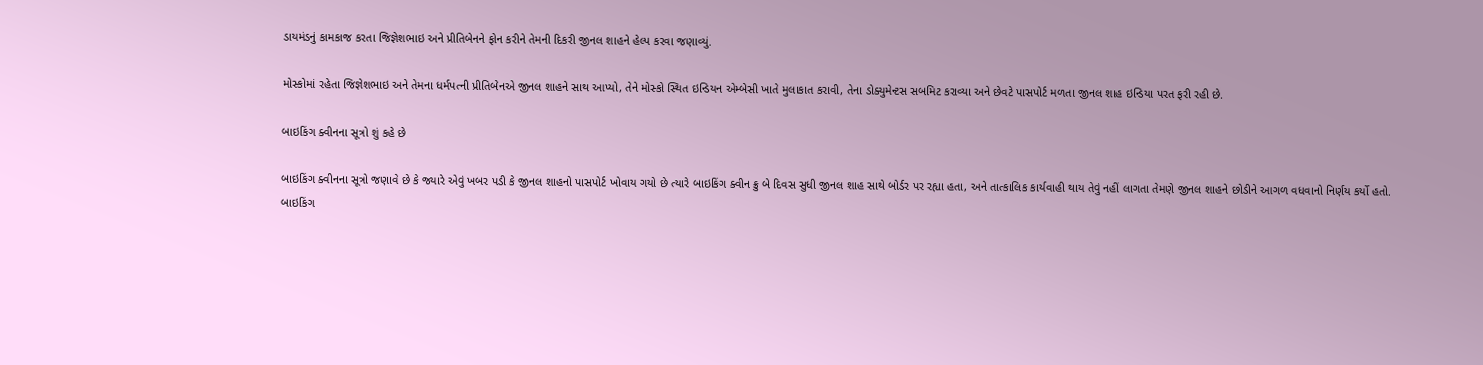ડાયમંડનું કામકાજ કરતા જિજ્ઞેશભાઇ અને પ્રીતિબેનને ફોન કરીને તેમની દિકરી જીનલ શાહને હેલ્પ કરવા જણાવ્યું.

મોસ્કોમાં રહેતા જિજ્ઞેશભાઇ અને તેમના ધર્મપત્ની પ્રીતિબેનએ જીનલ શાહને સાથ આપ્યો, તેને મોસ્કો સ્થિત ઇન્ડિયન એમ્બેસી ખાતે મુલાકાત કરાવી, તેના ડોક્યુમેન્ટસ સબમિટ કરાવ્યા અને છેવટે પાસપોર્ટ મળતા જીનલ શાહ ઇન્ડિયા પરત ફરી રહી છે.

બાઇકિંગ ક્વીનના સૂત્રો શું કહે છે

બાઇકિંગ ક્વીનના સૂત્રો જણાવે છે કે જ્યારે એવું ખબર પડી કે જીનલ શાહનો પાસપોર્ટ ખોવાય ગયો છે ત્યારે બાઇકિંગ ક્વીન ક્રુ બે દિવસ સુધી જીનલ શાહ સાથે બોર્ડર પર રહ્યા હતા, અને તાત્કાલિક કાર્યવાહી થાય તેવું નહીં લાગતા તેમણે જીનલ શાહને છોડીને આગળ વધવાનો નિર્ણય કર્યો હતો.
બાઇકિંગ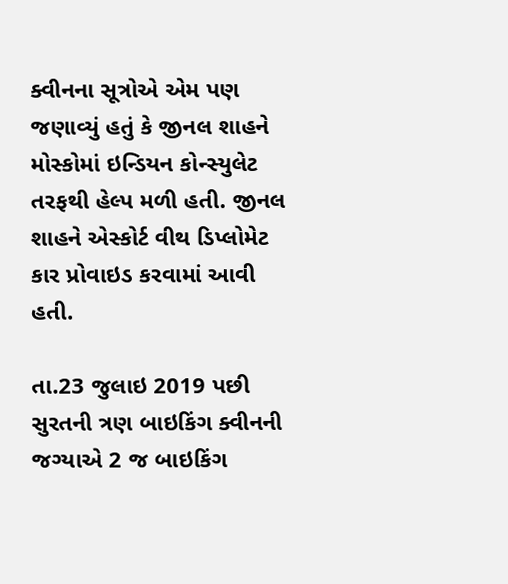ક્વીનના સૂત્રોએ એમ પણ જણાવ્યું હતું કે જીનલ શાહને મોસ્કોમાં ઇન્ડિયન કોન્સ્યુલેટ તરફથી હેલ્પ મળી હતી. જીનલ શાહને એસ્કોર્ટ વીથ ડિપ્લોમેટ કાર પ્રોવાઇડ કરવામાં આવી હતી.

તા.23 જુલાઇ 2019 પછી સુરતની ત્રણ બાઇકિંગ ક્વીનની જગ્યાએ 2 જ બાઇકિંગ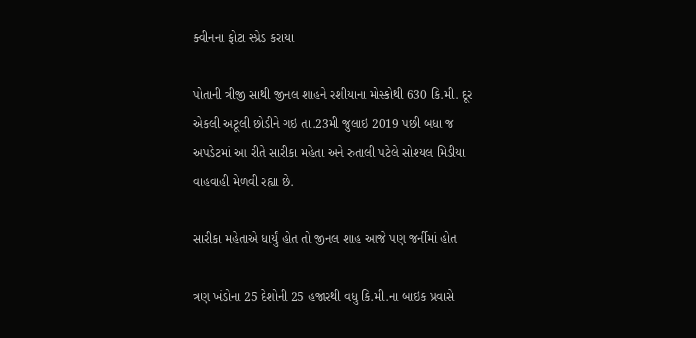ક્વીનના ફોટા સ્પ્રેડ કરાયા

પોતાની ત્રીજી સાથી જીનલ શાહને રશીયાના મોસ્કોથી 630 કિ.મી. દૂર એકલી અટૂલી છોડીને ગઇ તા.23મી જુલાઇ 2019 પછી બધા જ અપડેટમાં આ રીતે સારીકા મહેતા અને રુતાલી પટેલે સોશ્યલ મિડીયા વાહવાહી મેળવી રહ્યા છે.

સારીકા મહેતાએ ધાર્યું હોત તો જીનલ શાહ આજે પણ જર્નીમાં હોત

ત્રણ ખંડોના 25 દેશોની 25 હજારથી વધુ કિ.મી.ના બાઇક પ્રવાસે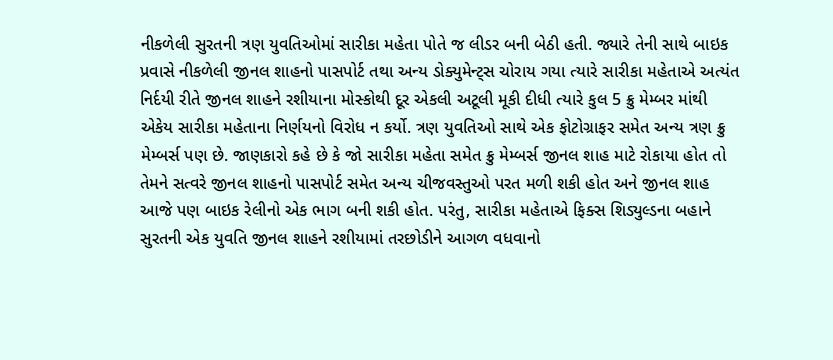નીકળેલી સુરતની ત્રણ યુવતિઓમાં સારીકા મહેતા પોતે જ લીડર બની બેઠી હતી. જ્યારે તેની સાથે બાઇક પ્રવાસે નીકળેલી જીનલ શાહનો પાસપોર્ટ તથા અન્ય ડોક્યુમેન્ટ્સ ચોરાય ગયા ત્યારે સારીકા મહેતાએ અત્યંત નિર્દયી રીતે જીનલ શાહને રશીયાના મોસ્કોથી દૂર એકલી અટૂલી મૂકી દીધી ત્યારે કુલ 5 ક્રુ મેમ્બર માંથી એકેય સારીકા મહેતાના નિર્ણયનો વિરોધ ન કર્યો. ત્રણ યુવતિઓ સાથે એક ફોટોગ્રાફર સમેત અન્ય ત્રણ ક્રુ મેમ્બર્સ પણ છે. જાણકારો કહે છે કે જો સારીકા મહેતા સમેત ક્રુ મેમ્બર્સ જીનલ શાહ માટે રોકાયા હોત તો તેમને સત્વરે જીનલ શાહનો પાસપોર્ટ સમેત અન્ય ચીજવસ્તુઓ પરત મળી શકી હોત અને જીનલ શાહ આજે પણ બાઇક રેલીનો એક ભાગ બની શકી હોત. પરંતુ, સારીકા મહેતાએ ફિક્સ શિડ્યુલ્ડના બહાને સુરતની એક યુવતિ જીનલ શાહને રશીયામાં તરછોડીને આગળ વધવાનો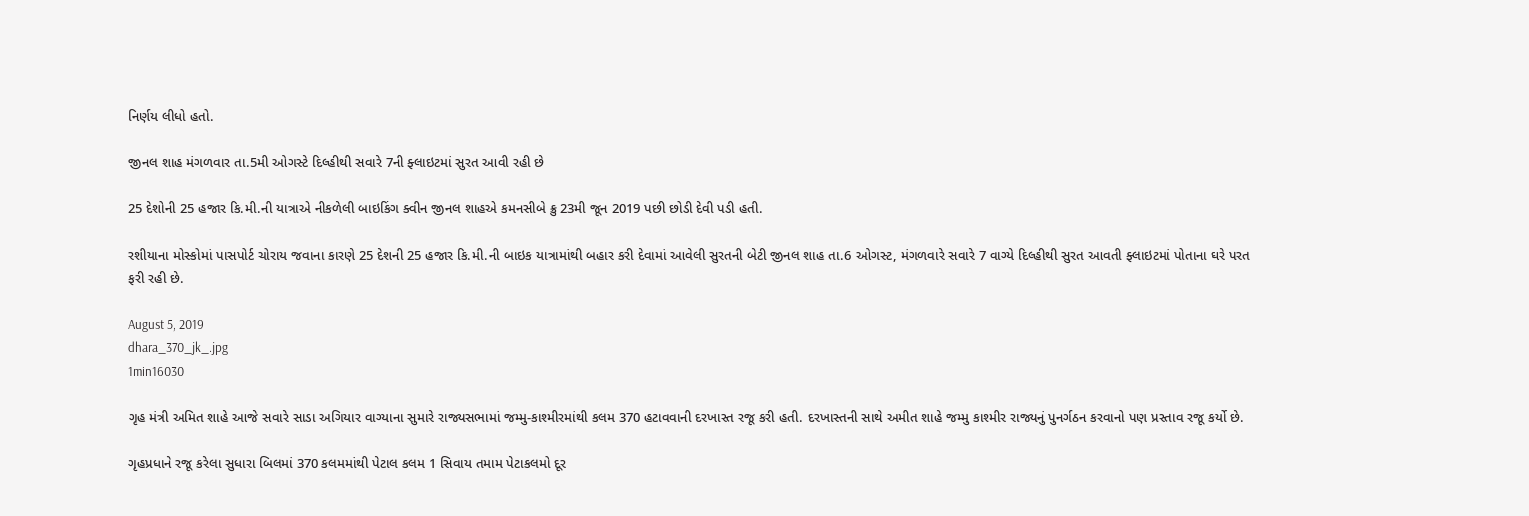નિર્ણય લીધો હતો.

જીનલ શાહ મંગળવાર તા.5મી ઓગસ્ટે દિલ્હીથી સવારે 7ની ફ્લાઇટમાં સુરત આવી રહી છે

25 દેશોની 25 હજાર કિ.મી.ની યાત્રાએ નીકળેલી બાઇકિંગ ક્વીન જીનલ શાહએ કમનસીબે ક્રુ 23મી જૂન 2019 પછી છોડી દેવી પડી હતી.

રશીયાના મોસ્કોમાં પાસપોર્ટ ચોરાય જવાના કારણે 25 દેશની 25 હજાર કિ.મી.ની બાઇક યાત્રામાંથી બહાર કરી દેવામાં આવેલી સુરતની બેટી જીનલ શાહ તા.6 ઓગસ્ટ, મંગળવારે સવારે 7 વાગ્યે દિલ્હીથી સુરત આવતી ફ્લાઇટમાં પોતાના ઘરે પરત ફરી રહી છે.

August 5, 2019
dhara_370_jk_.jpg
1min16030

ગૃહ મંત્રી અમિત શાહે આજે સવારે સાડા અગિયાર વાગ્યાના સુમારે રાજ્યસભામાં જમ્મુ-કાશ્મીરમાંથી કલમ 370 હટાવવાની દરખાસ્ત રજૂ કરી હતી. દરખાસ્તની સાથે અમીત શાહે જમ્મુ કાશ્મીર રાજ્યનું પુનર્ગઠન કરવાનો પણ પ્રસ્તાવ રજૂ કર્યો છે.

ગૃહપ્રધાને રજૂ કરેલા સુધારા બિલમાં 370 કલમમાંથી પેટાલ કલમ 1 સિવાય તમામ પેટાકલમો દૂર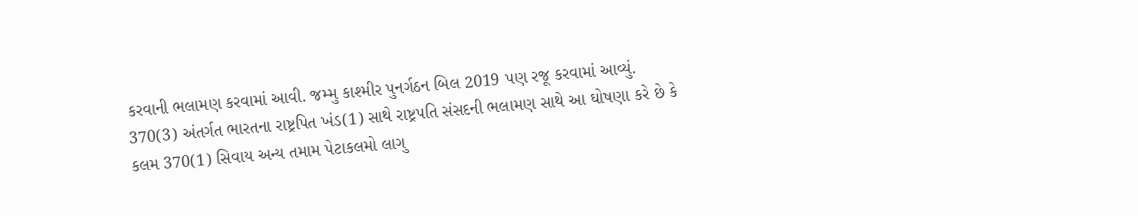કરવાની ભલામણ કરવામાં આવી. જમ્મુ કાશ્મીર પુનર્ગઠન બિલ 2019 પણ રજૂ કરવામાં આવ્યું. 370(3) અંતર્ગત ભારતના રાષ્ટ્રપિત ખંડ(1) સાથે રાષ્ટ્રપતિ સંસદની ભલામણ સાથે આ ઘોષણા કરે છે કે કલમ 370(1) સિવાય અન્ય તમામ પેટાકલમો લાગુ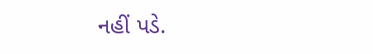નહીં પડે.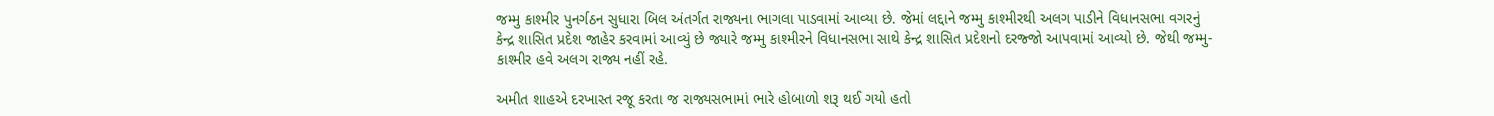જમ્મુ કાશ્મીર પુનર્ગઠન સુધારા બિલ અંતર્ગત રાજ્યના ભાગલા પાડવામાં આવ્યા છે. જેમાં લદ્દાને જમ્મુ કાશ્મીરથી અલગ પાડીને વિધાનસભા વગરનું કેન્દ્ર શાસિત પ્રદેશ જાહેર કરવામાં આવ્યું છે જ્યારે જમ્મુ કાશ્મીરને વિધાનસભા સાથે કેન્દ્ર શાસિત પ્રદેશનો દરજ્જો આપવામાં આવ્યો છે. જેથી જમ્મુ-કાશ્મીર હવે અલગ રાજ્ય નહીં રહે.

અમીત શાહએ દરખાસ્ત રજૂ કરતા જ રાજ્યસભામાં ભારે હોબાળો શરૂ થઈ ગયો હતો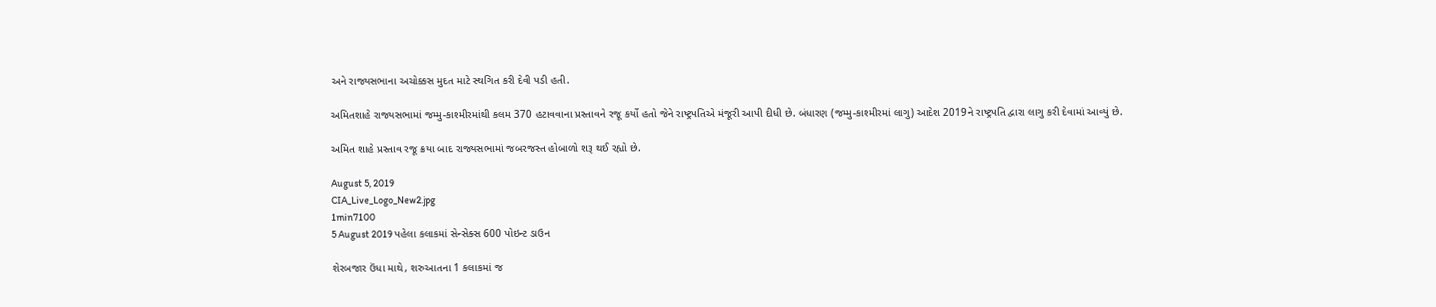અને રાજ્યસભાના અચોક્કસ મુદત માટે સ્થગિત કરી દેવી પડી હતી.

અમિતશાહે રાજ્યસભામાં જમ્મુ-કાશ્મીરમાંથી કલમ 370 હટાવવાના પ્રસ્તાવને રજૂ કર્યો હતો જેને રાષ્ટ્રપતિએ મંજૂરી આપી દીધી છે. બંધારણ (જમ્મુ-કાશ્મીરમાં લાગુ) આદેશ 2019ને રાષ્ટ્રપતિ દ્વારા લાગુ કરી દેવામાં આવ્યું છે.

અમિત શાહે પ્રસ્તાવ રજૂ ક્રયા બાદ રાજ્યસભામાં જબરજસ્ત હોબાળો શરૂ થઈ રહ્યો છે.

August 5, 2019
CIA_Live_Logo_New2.jpg
1min7100
5 August 2019 પહેલા કલાકમાં સેન્સેક્સ 600 પોઇન્ટ ડાઉન

શેરબજાર ઉંધા માથે, શરુઆતના 1 કલાકમાં જ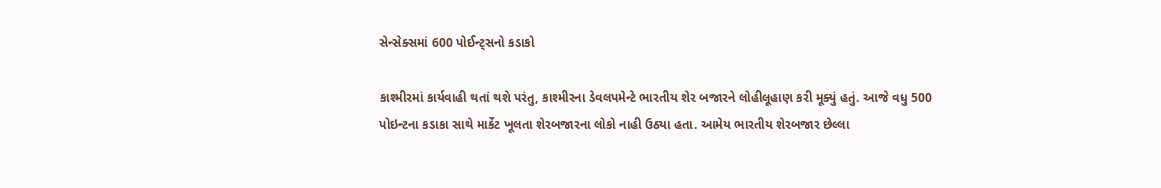સેન્સેક્સમાં 600 પોઈન્ટ્સનો કડાકો

કાશ્મીરમાં કાર્યવાહી થતાં થશે પરંતુ, કાશ્મીરના ડેવલપમેન્ટે ભારતીય શેર બજારને લોહીલૂહાણ કરી મૂક્યું હતું. આજે વધુ 500 પોઇન્ટના કડાકા સાથે માર્કેટ ખૂલતા શેરબજારના લોકો નાહી ઉઠ્યા હતા. આમેય ભારતીય શેરબજાર છેલ્લા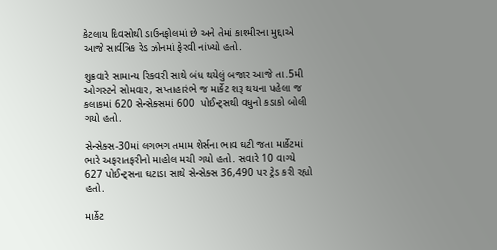કેટલાય દિવસોથી ડાઉનફોલમાં છે અને તેમાં કાશ્મીરના મુદ્દાએ આજે સાર્વત્રિક રેડ ઝોનમાં ફેરવી નાંખ્યો હતો.

શુક્રવારે સામાન્ય રિકવરી સાથે બંધ થયેલું બજાર આજે તા.5મી ઓગસ્ટને સોમવાર, સપ્તાહારંભે જ માર્કેટ શરૂ થયના પહેલા જ કલાકમાં 620 સેન્સેક્સમાં 600  પોઈન્ટ્સથી વધુનો કડાકો બોલી ગયો હતો.

સેન્સેક્સ-30માં લગભગ તમામ શેર્સના ભાવ ઘટી જતા માર્કેટમાં ભારે અફરાતફરીનો માહોલ મચી ગયો હતો. સવારે 10 વાગ્યે 627 પોઈન્ટ્સના ઘટાડા સાથે સેન્સેક્સ 36,490 પર ટ્રેડ કરી રહ્યો હતો.

માર્કેટ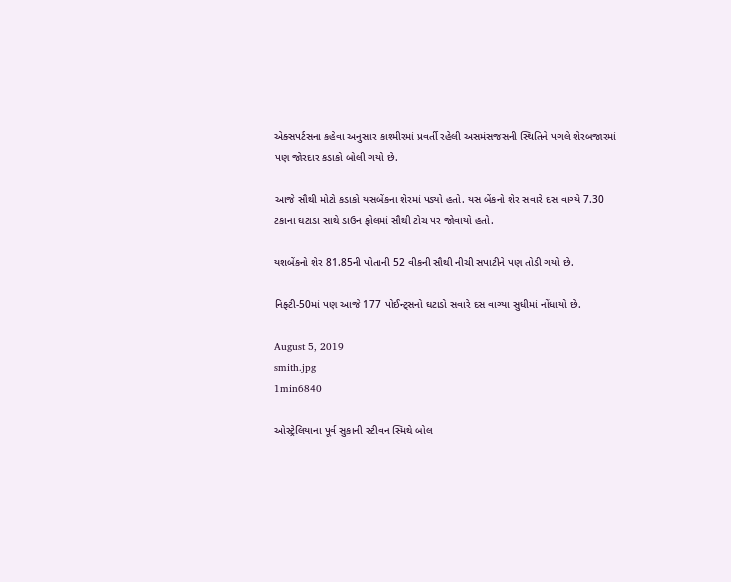એક્સપર્ટસના કહેવા અનુસાર કાશ્મીરમાં પ્રવર્તી રહેલી અસમંસજસની સ્થિતિને પગલે શેરબજારમાં પણ જોરદાર કડાકો બોલી ગયો છે.

આજે સૌથી મોટો કડાકો યસબેંકના શેરમાં પડ્યો હતો. યસ બેંકનો શેર સવારે દસ વાગ્યે 7.30 ટકાના ઘટાડા સાથે ડાઉન ફોલમાં સૌથી ટોચ પર જોવાયો હતો.

યશબેંકનો શેર 81.85ની પોતાની 52 વીકની સૌથી નીચી સપાટીને પણ તોડી ગયો છે.

નિફ્ટી-50માં પણ આજે 177 પોઈન્ટ્સનો ઘટાડો સવારે દસ વાગ્યા સુધીમાં નોંધાયો છે.

August 5, 2019
smith.jpg
1min6840

ઓસ્ટ્રેલિયાના પૂર્વ સુકાની સ્ટીવન સ્મિથે બોલ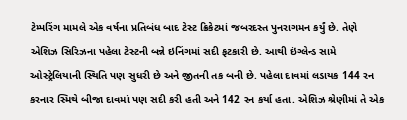ટેમ્પરિંગ મામલે એક વર્ષના પ્રતિબંધ બાદ ટેસ્ટ ક્રિકેટમાં જબરદસ્ત પુનરાગમન કર્યું છે. તેણે એશિઝ સિરિઝના પહેલા ટેસ્ટની બન્ને ઇનિંગમાં સદી ફટકારી છે. આથી ઇંગ્લેન્ડ સામે ઓસ્ટ્રેલિયાની સ્થિતિ પણ સુધરી છે અને જીતની તક બની છે. પહેલા દાવમાં લડાયક 144 રન કરનાર સ્મિથે બીજા દાવમાં પણ સદી કરી હતી અને 142 રન કર્યા હતા. એશિઝ શ્રેણીમાં તે એક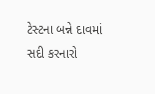ટેસ્ટના બન્ને દાવમાં સદી કરનારો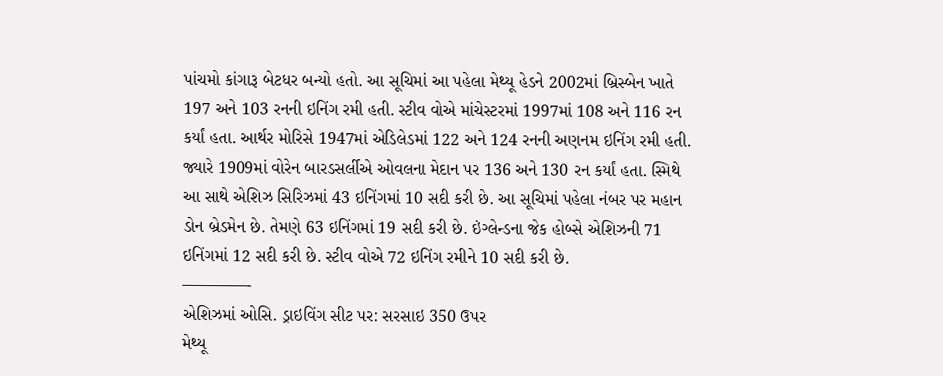પાંચમો કાંગારૂ બેટધર બન્યો હતો. આ સૂચિમાં આ પહેલા મેથ્યૂ હેડને 2002માં બ્રિસ્બેન ખાતે 197 અને 103 રનની ઇનિંગ રમી હતી. સ્ટીવ વોએ માંચેસ્ટરમાં 1997માં 108 અને 116 રન કર્યાં હતા. આર્થર મોરિસે 1947માં એડિલેડમાં 122 અને 124 રનની અણનમ ઇનિંગ રમી હતી. જ્યારે 1909માં વોરેન બારડસર્લીએ ઓવલના મેદાન પર 136 અને 130 રન કર્યાં હતા. સ્મિથે આ સાથે એશિઝ સિરિઝમાં 43 ઇનિંગમાં 10 સદી કરી છે. આ સૂચિમાં પહેલા નંબર પર મહાન ડોન બ્રેડમેન છે. તેમણે 63 ઇનિંગમાં 19 સદી કરી છે. ઇંગ્લેન્ડના જેક હોબ્સે એશિઝની 71 ઇનિંગમાં 12 સદી કરી છે. સ્ટીવ વોએ 72 ઇનિંગ રમીને 10 સદી કરી છે.
————-
એશિઝમાં ઓસિ. ડ્રાઇવિંગ સીટ પર: સરસાઇ 350 ઉપર
મેથ્યૂ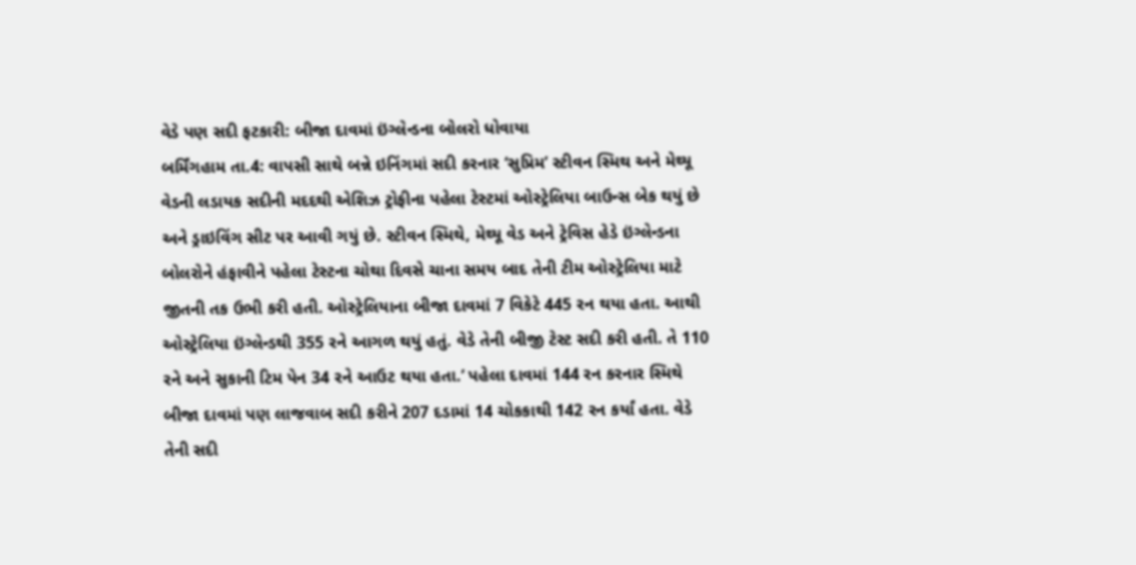વેડે પણ સદી ફટકારી: બીજા દાવમાં ઇંગ્લેન્ડના બોલરો ધોવાયા
બર્મિંગહામ તા.4: વાપસી સાથે બન્ને ઇનિંગમાં સદી કરનાર ‘સુપ્રિમ’ સ્ટીવન સ્મિથ અને મેથ્યૂ વેડની લડાયક સદીની મદદથી એશિઝ ટ્રોફીના પહેલા ટેસ્ટમાં ઓસ્ટ્રેલિયા બાઉન્સ બેક થયું છે અને ડ્રાઇવિંગ સીટ પર આવી ગયું છે. સ્ટીવન સ્મિથે, મેથ્યૂ વેડ અને ટ્રેવિસ હેડે ઇંગ્લેન્ડના બોલરોને હંફાવીને પહેલા ટેસ્ટના ચોથા દિવસે ચાના સમય બાદ તેની ટીમ ઓસ્ટ્રેલિયા માટે જીતની તક ઉભી કરી હતી. ઓસ્ટ્રેલિયાના બીજા દાવમાં 7 વિકેટે 445 રન થયા હતા. આથી ઓસ્ટ્રેલિયા ઇંગ્લેન્ડથી 355 રને આગળ થયું હતું. વેડે તેની બીજી ટેસ્ટ સદી કરી હતી. તે 110 રને અને સુકાની ટિમ પેન 34 રને આઉટ થયા હતા.’ પહેલા દાવમાં 144 રન કરનાર સ્મિથે બીજા દાવમાં પણ લાજવાબ સદી કરીને 207 દડામાં 14 ચોકકાથી 142 રન કર્યાં હતા. વેડે તેની સદી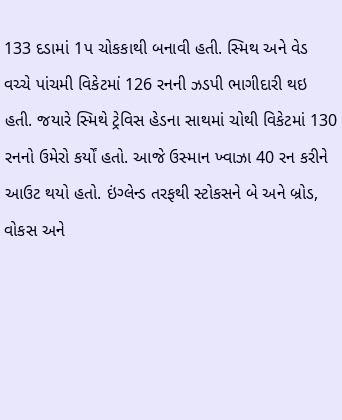133 દડામાં 1પ ચોકકાથી બનાવી હતી. સ્મિથ અને વેડ વચ્ચે પાંચમી વિકેટમાં 126 રનની ઝડપી ભાગીદારી થઇ હતી. જયારે સ્મિથે ટ્રેવિસ હેડના સાથમાં ચોથી વિકેટમાં 130 રનનો ઉમેરો કર્યોં હતો. આજે ઉસ્માન ખ્વાઝા 40 રન કરીને આઉટ થયો હતો. ઇંગ્લેન્ડ તરફથી સ્ટોકસને બે અને બ્રોડ, વોકસ અને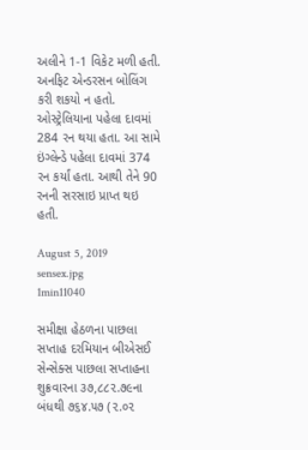અલીને 1-1 વિકેટ મળી હતી. અનફિટ એન્ડરસન બોલિંગ કરી શકયો ન હતો. ઓસ્ટ્રેલિયાના પહેલા દાવમાં 284 રન થયા હતા. આ સામે ઇંગ્લેન્ડે પહેલા દાવમાં 374 રન કર્યાં હતા. આથી તેને 90 રનની સરસાઇ પ્રાપ્ત થઇ હતી.

August 5, 2019
sensex.jpg
1min11040

સમીક્ષા હેઠળના પાછલા સપ્તાહ દરમિયાન બીએસઈ સેન્સેક્સ પાછલા સપ્તાહના શુક્રવારના ૩૭,૮૮૨.૭૯ના બંધથી ૭૬૪.૫૭ (૨.૦૨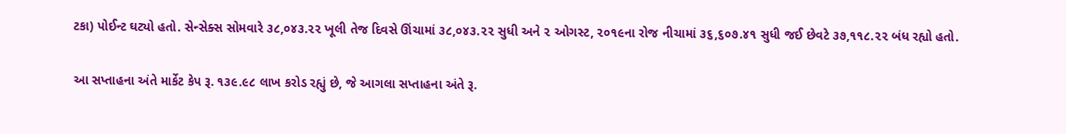ટકા) પોઈન્ટ ઘટ્યો હતો. સેન્સેક્સ સોમવારે ૩૮,૦૪૩.૨૨ ખૂલી તેજ દિવસે ઊંચામાં ૩૮,૦૪૩.૨૨ સુધી અને ૨ ઓગસ્ટ, ૨૦૧૯ના રોજ નીચામાં ૩૬,૬૦૭.૪૧ સુધી જઈ છેવટે ૩૭,૧૧૮.૨૨ બંધ રહ્યો હતો.

આ સપ્તાહના અંતે માર્કેટ કેપ રૂ. ૧૩૯.૯૮ લાખ કરોડ રહ્યું છે, જે આગલા સપ્તાહના અંતે રૂ.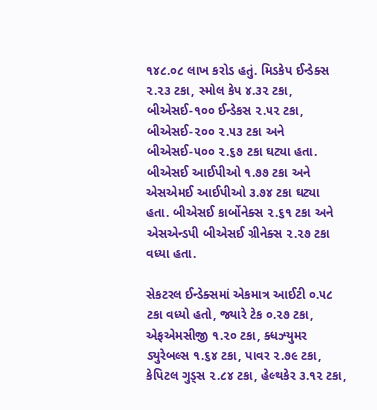૧૪૮.૦૮ લાખ કરોડ હતું. મિડકેપ ઈન્ડેક્સ ૨.૨૩ ટકા, સ્મોલ કેપ ૪.૩૨ ટકા, બીએસઈ-૧૦૦ ઈન્ડેકસ ૨.૫૨ ટકા, બીએસઈ-૨૦૦ ૨.૫૩ ટકા અને બીએસઈ-૫૦૦ ૨.૬૭ ટકા ઘટ્યા હતા. બીએસઈ આઈપીઓ ૧.૭૭ ટકા અને એસએમઈ આઈપીઓ ૩.૭૪ ટકા ઘટ્યા હતા. બીએસઈ કાર્બોનેક્સ ૨.૬૧ ટકા અને એસએન્ડપી બીએસઈ ગ્રીનેક્સ ૨.૨૭ ટકા વધ્યા હતા.

સેકટરલ ઈન્ડેક્સમાં એકમાત્ર આઈટી ૦.૫૮ ટકા વધ્યો હતો, જ્યારે ટેક ૦.૨૭ ટકા, એફએમસીજી ૧.૨૦ ટકા, ક્ધઝ્યુમર ડ્યુરેબલ્સ ૧.૬૪ ટકા, પાવર ૨.૭૯ ટકા, કેપિટલ ગુડ્સ ૨.૮૪ ટકા, હેલ્થકેર ૩.૧૨ ટકા,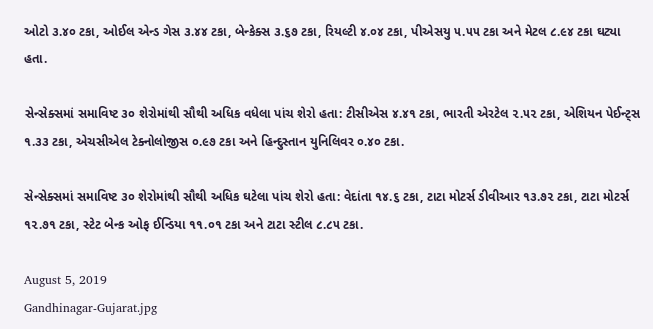ઓટો ૩.૪૦ ટકા, ઓઈલ એન્ડ ગેસ ૩.૪૪ ટકા, બેન્કેક્સ ૩.૬૭ ટકા, રિયલ્ટી ૪.૦૪ ટકા, પીએસયુ ૫.૫૫ ટકા અને મેટલ ૮.૯૪ ટકા ઘટ્યા હતા.

સેન્સેક્સમાં સમાવિષ્ટ ૩૦ શેરોમાંથી સૌથી અધિક વધેલા પાંચ શેરો હતા: ટીસીએસ ૪.૪૧ ટકા, ભારતી એરટેલ ૨.૫૨ ટકા, એશિયન પેઈન્ટ્સ ૧.૩૩ ટકા, એચસીએલ ટેક્નોલોજીસ ૦.૯૭ ટકા અને હિન્દુસ્તાન યુનિલિવર ૦.૪૦ ટકા.

સેન્સેક્સમાં સમાવિષ્ટ ૩૦ શેરોમાંથી સૌથી અધિક ઘટેલા પાંચ શેરો હતા: વેદાંતા ૧૪.૬ ટકા, ટાટા મોટર્સ ડીવીઆર ૧૩.૭૨ ટકા, ટાટા મોટર્સ ૧૨.૭૧ ટકા, સ્ટેટ બેન્ક ઓફ ઈન્ડિયા ૧૧.૦૧ ટકા અને ટાટા સ્ટીલ ૮.૮૫ ટકા.

August 5, 2019
Gandhinagar-Gujarat.jpg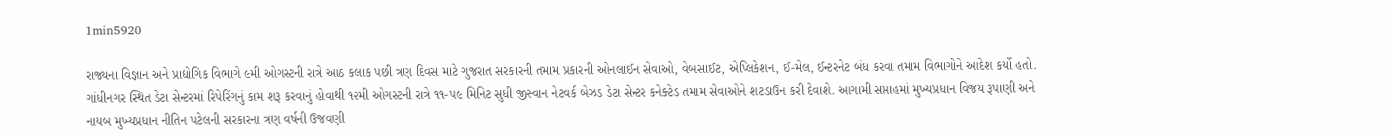1min5920

રાજ્યના વિજ્ઞાન અને પ્રાદ્યોગિક વિભાગે ૯મી ઓગસ્ટની રાત્રે આઠ કલાક પછી ત્રણ દિવસ માટે ગુજરાત સરકારની તમામ પ્રકારની ઓનલાઈન સેવાઓ, વેબસાઈટ, એપ્લિકેશન, ઈ-મેલ, ઈન્ટરનેટ બંધ કરવા તમામ વિભાગોને આદેશ કર્યો હતો. ગાંધીનગર સ્થિત ડેટા સેન્ટરમાં રિપેરિંગનું કામ શરૂ કરવાનું હોવાથી ૧૨મી ઓગસ્ટની રાત્રે ૧૧-૫૯ મિનિટ સુધી જીસ્વાન નેટવર્ક બેઝડ ડેટા સેન્ટર કનેક્ટેડ તમામ સેવાઓને શટડાઉન કરી દેવાશે. આગામી સપ્તાહમાં મુખ્યપ્રધાન વિજય રૂપાણી અને નાયબ મુખ્યપ્રધાન નીતિન પટેલની સરકારના ત્રણ વર્ષની ઉજવણી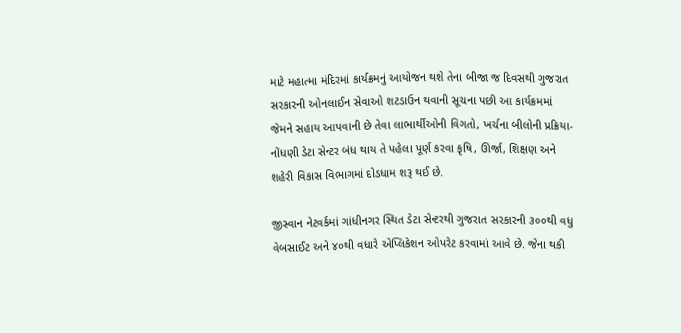માટે મહાત્મા મંદિરમાં કાર્યક્રમનું આયોજન થશે તેના બીજા જ દિવસથી ગુજરાત સરકારની ઓનલાઈન સેવાઓ શટડાઉન થવાની સૂચના પછી આ કાર્યક્રમમાં જેમને સહાય આપવાની છે તેવા લાભાર્થીઓની વિગતો, ખર્ચના બીલોની પ્રક્રિયા- નોંધણી ડેટા સેન્ટર બંધ થાય તે પહેલા પૂર્ણ કરવા કૃષિ, ઊર્જા, શિક્ષણ અને શહેરી વિકાસ વિભાગમાં દોડધામ શરૂ થઈ છે.

જીસ્વાન નેટવર્કમાં ગાંધીનગર સ્થિત ડેટા સેન્ટરથી ગુજરાત સરકારની ૩૦૦થી વધુ વેબસાઈટ અને ૪૦થી વધારે એપ્લિકેશન ઓપરેટ કરવામાં આવે છે. જેના થકી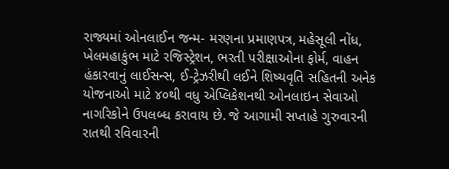રાજ્યમાં ઓનલાઈન જન્મ- મરણના પ્રમાણપત્ર, મહેસૂલી નોંધ, ખેલમહાકુંભ માટે રજિસ્ટ્રેશન, ભરતી પરીક્ષાઓના ફોર્મ, વાહન હંકારવાનું લાઈસન્સ, ઈ-ટ્રેઝરીથી લઈને શિષ્યવૃતિ સહિતની અનેક યોજનાઓ માટે ૪૦થી વધુ એપ્લિકેશનથી ઓનલાઇન સેવાઓ નાગરિકોને ઉપલબ્ધ કરાવાય છે. જે આગામી સપ્તાહે ગુરુવારની રાતથી રવિવારની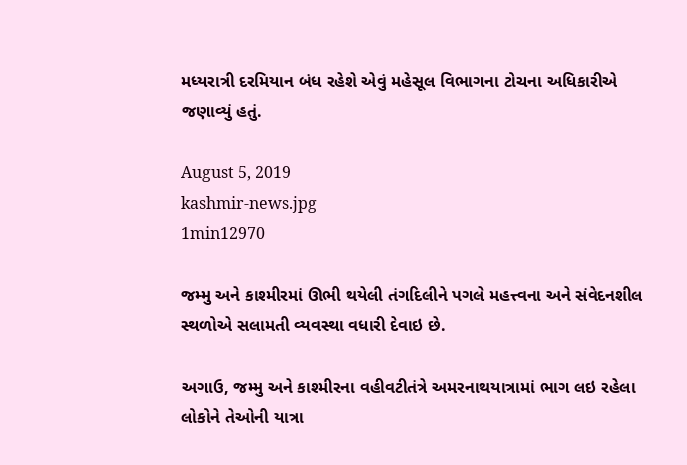મધ્યરાત્રી દરમિયાન બંધ રહેશે એવું મહેસૂલ વિભાગના ટોચના અધિકારીએ જણાવ્યું હતું.

August 5, 2019
kashmir-news.jpg
1min12970

જમ્મુ અને કાશ્મીરમાં ઊભી થયેલી તંગદિલીને પગલે મહત્ત્વના અને સંવેદનશીલ સ્થળોએ સલામતી વ્યવસ્થા વધારી દેવાઇ છે.

અગાઉ, જમ્મુ અને કાશ્મીરના વહીવટીતંત્રે અમરનાથયાત્રામાં ભાગ લઇ રહેલા લોકોને તેઓની યાત્રા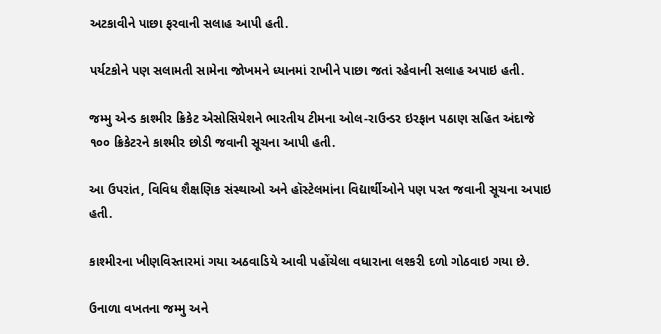અટકાવીને પાછા ફરવાની સલાહ આપી હતી.

પર્યટકોને પણ સલામતી સામેના જોખમને ધ્યાનમાં રાખીને પાછા જતાં રહેવાની સલાહ અપાઇ હતી.

જમ્મુ એન્ડ કાશ્મીર ક્રિકેટ એસોસિયેશને ભારતીય ટીમના ઓલ-રાઉન્ડર ઇરફાન પઠાણ સહિત અંદાજે ૧૦૦ ક્રિકેટરને કાશ્મીર છોડી જવાની સૂચના આપી હતી.

આ ઉપરાંત, વિવિધ શૈક્ષણિક સંસ્થાઓ અને હૉસ્ટેલમાંના વિદ્યાર્થીઓને પણ પરત જવાની સૂચના અપાઇ હતી.

કાશ્મીરના ખીણવિસ્તારમાં ગયા અઠવાડિયે આવી પહોંચેલા વધારાના લશ્કરી દળો ગોઠવાઇ ગયા છે.

ઉનાળા વખતના જમ્મુ અને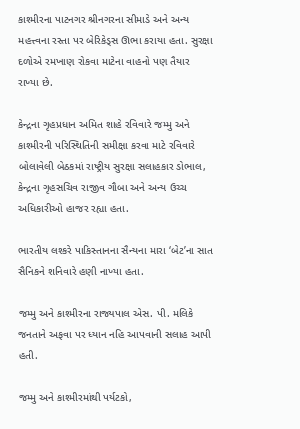કાશ્મીરના પાટનગર શ્રીનગરના સીમાડે અને અન્ય મહત્ત્વના રસ્તા પર બેરિકેડ્સ ઊભા કરાયા હતા. સુરક્ષા દળોએ રમખાણ રોકવા માટેના વાહનો પણ તૈયાર રાખ્યા છે.

કેન્દ્રના ગૃહપ્રધાન અમિત શાહે રવિવારે જમ્મુ અને કાશ્મીરની પરિસ્થિતિની સમીક્ષા કરવા માટે રવિવારે બોલાવેલી બેઠકમાં રાષ્ટ્રીય સુરક્ષા સલાહકાર ડોભાલ, કેન્દ્રના ગૃહસચિવ રાજીવ ગૌબા અને અન્ય ઉચ્ચ અધિકારીઓ હાજર રહ્યા હતા.

ભારતીય લશ્કરે પાકિસ્તાનના સૈન્યના મારા ‘બેટ’ના સાત સૈનિકને શનિવારે હણી નાખ્યા હતા.

જમ્મુ અને કાશ્મીરના રાજ્યપાલ એસ. પી. મલિકે જનતાને અફવા પર ધ્યાન નહિ આપવાની સલાહ આપી હતી.

જમ્મુ અને કાશ્મીરમાંથી પર્યટકો,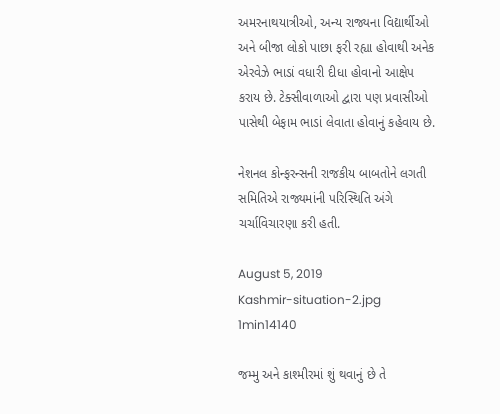અમરનાથયાત્રીઓ, અન્ય રાજ્યના વિદ્યાર્થીઓ અને બીજા લોકો પાછા ફરી રહ્યા હોવાથી અનેક એરવેઝે ભાડાં વધારી દીધા હોવાનો આક્ષેપ કરાય છે. ટેક્સીવાળાઓ દ્વારા પણ પ્રવાસીઓ પાસેથી બેફામ ભાડાં લેવાતા હોવાનું કહેવાય છે.

નેશનલ કોન્ફરન્સની રાજકીય બાબતોને લગતી સમિતિએ રાજ્યમાંની પરિસ્થિતિ અંગે ચર્ચાવિચારણા કરી હતી.

August 5, 2019
Kashmir-situation-2.jpg
1min14140

જમ્મુ અને કાશ્મીરમાં શું થવાનું છે તે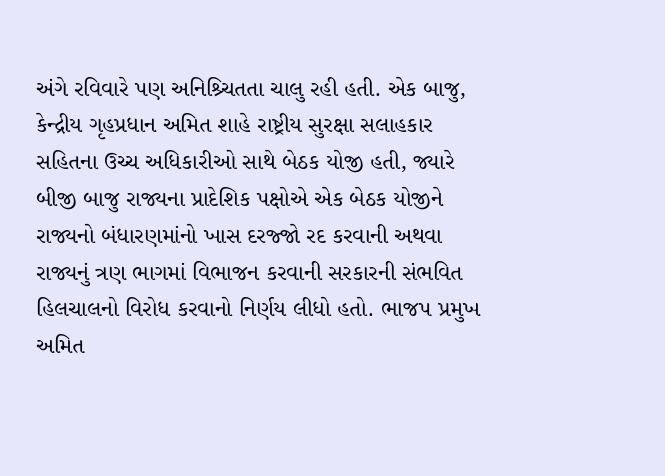અંગે રવિવારે પણ અનિશ્ર્ચિતતા ચાલુ રહી હતી. એક બાજુ, કેન્દ્રીય ગૃહપ્રધાન અમિત શાહે રાષ્ટ્રીય સુરક્ષા સલાહકાર સહિતના ઉચ્ચ અધિકારીઓ સાથે બેઠક યોજી હતી, જ્યારે બીજી બાજુ રાજ્યના પ્રાદેશિક પક્ષોએ એક બેઠક યોજીને રાજ્યનો બંધારણમાંનો ખાસ દરજ્જો રદ કરવાની અથવા રાજ્યનું ત્રણ ભાગમાં વિભાજન કરવાની સરકારની સંભવિત હિલચાલનો વિરોધ કરવાનો નિર્ણય લીધો હતો. ભાજપ પ્રમુખ અમિત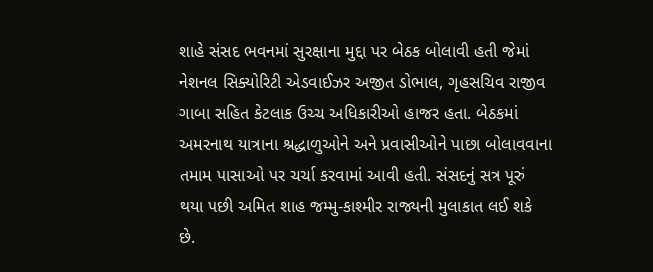શાહે સંસદ ભવનમાં સુરક્ષાના મુદ્દા પર બેઠક બોલાવી હતી જેમાં નેશનલ સિક્યોરિટી એડવાઈઝર અજીત ડોભાલ, ગૃહસચિવ રાજીવ ગાબા સહિત કેટલાક ઉચ્ચ અધિકારીઓ હાજર હતા. બેઠકમાં અમરનાથ યાત્રાના શ્રદ્ધાળુઓને અને પ્રવાસીઓને પાછા બોલાવવાના તમામ પાસાઓ પર ચર્ચા કરવામાં આવી હતી. સંસદનું સત્ર પૂરું થયા પછી અમિત શાહ જમ્મુ-કાશ્મીર રાજ્યની મુલાકાત લઈ શકે છે.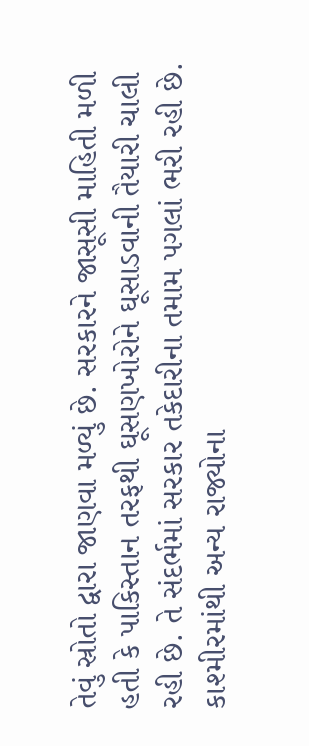તેવું સ્રોતો દ્વારા જાણવા મળ્યું છે. સરકારને જાસૂસી માહિતી મળી હતી કે પાકિસ્તાન તરફથી ઘૂસણખોરોને ઘૂસાડવાની તૈયારી ચાલી રહી છે. તે સંદર્ભમાં સરકાર તકેદારીના તમામ પગલાં ભરી રહી છે. કાશ્મીરમાંથી અન્ય રાજ્યોના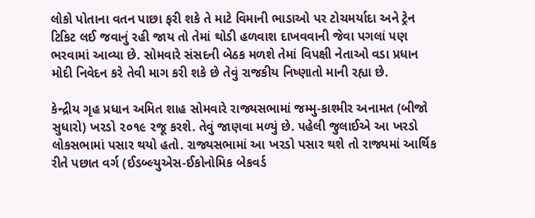લોકો પોતાના વતન પાછા ફરી શકે તે માટે વિમાની ભાડાઓ પર ટોચમર્યાદા અને ટ્રેન ટિકિટ લઈ જવાનું રહી જાય તો તેમાં થોડી હળવાશ દાખવવાની જેવા પગલાં પણ ભરવામાં આવ્યા છે. સોમવારે સંસદની બેઠક મળશે તેમાં વિપક્ષી નેતાઓ વડા પ્રધાન મોદી નિવેદન કરે તેવી માગ કરી શકે છે તેવું રાજકીય નિષ્ણાતો માની રહ્યા છે.

કેન્દ્રીય ગૃહ પ્રધાન અમિત શાહ સોમવારે રાજ્યસભામાં જમ્મુ-કાશ્મીર અનામત (બીજો સુધારો) ખરડો ૨૦૧૯ રજૂ કરશે. તેવું જાણવા મળ્યું છે. પહેલી જુલાઈએ આ ખરડો લોકસભામાં પસાર થયો હતો. રાજ્યસભામાં આ ખરડો પસાર થશે તો રાજ્યમાં આર્થિક રીતે પછાત વર્ગ (ઈડબ્લ્યુએસ-ઈકોનોમિક બેકવર્ડ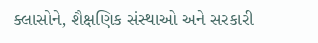ક્લાસોને, શૈક્ષણિક સંસ્થાઓ અને સરકારી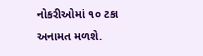નોકરીઓમાં ૧૦ ટકા અનામત મળશે.